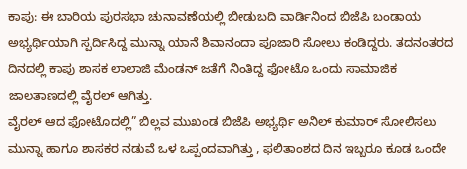ಕಾಪು: ಈ ಬಾರಿಯ ಪುರಸಭಾ ಚುನಾವಣೆಯಲ್ಲಿ ಬೀಡುಬದಿ ವಾರ್ಡಿನಿಂದ ಬಿಜೆಪಿ ಬಂಡಾಯ ಅಭ್ಯರ್ಥಿಯಾಗಿ ಸ್ಪರ್ದಿಸಿದ್ದ ಮುನ್ನಾ ಯಾನೆ ಶಿವಾನಂದಾ ಪೂಜಾರಿ ಸೋಲು ಕಂಡಿದ್ದರು. ತದನಂತರದ ದಿನದಲ್ಲಿ ಕಾಪು ಶಾಸಕ ಲಾಲಾಜಿ ಮೆಂಡನ್ ಜತೆಗೆ ನಿಂತಿದ್ದ ಫೋಟೊ ಒಂದು ಸಾಮಾಜಿಕ ಜಾಲತಾಣದಲ್ಲಿ ವೈರಲ್ ಆಗಿತ್ತು.
ವೈರಲ್ ಆದ ಫೋಟೊದಲ್ಲಿ” ಬಿಲ್ಲವ ಮುಖಂಡ ಬಿಜೆಪಿ ಅಭ್ಯರ್ಥಿ ಅನಿಲ್ ಕುಮಾರ್ ಸೋಲಿಸಲು ಮುನ್ನಾ ಹಾಗೂ ಶಾಸಕರ ನಡುವೆ ಒಳ ಒಪ್ಪಂದವಾಗಿತ್ತು , ಫಲಿತಾಂಶದ ದಿನ ಇಬ್ಬರೂ ಕೂಡ ಒಂದೇ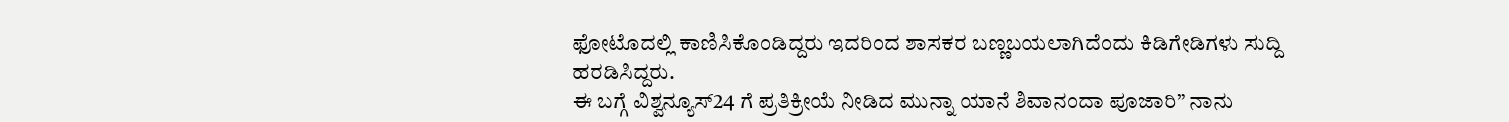ಫೋಟೊದಲ್ಲಿ ಕಾಣಿಸಿಕೊಂಡಿದ್ದರು ಇದರಿಂದ ಶಾಸಕರ ಬಣ್ಣಬಯಲಾಗಿದೆಂದು ಕಿಡಿಗೇಡಿಗಳು ಸುದ್ದಿ ಹರಡಿಸಿದ್ದರು.
ಈ ಬಗ್ಗೆ ವಿಶ್ವನ್ಯೂಸ್24 ಗೆ ಪ್ರತಿಕ್ರೀಯೆ ನೀಡಿದ ಮುನ್ನಾ ಯಾನೆ ಶಿವಾನಂದಾ ಪೂಜಾರಿ” ನಾನು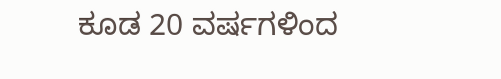ಕೂಡ 20 ವರ್ಷಗಳಿಂದ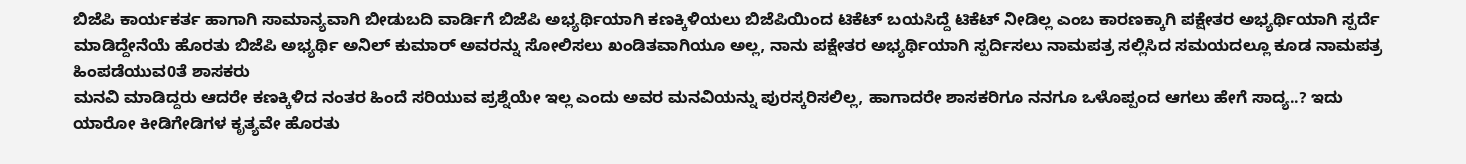ಬಿಜೆಪಿ ಕಾರ್ಯಕರ್ತ ಹಾಗಾಗಿ ಸಾಮಾನ್ಯವಾಗಿ ಬೀಡುಬದಿ ವಾರ್ಡಿಗೆ ಬಿಜೆಪಿ ಅಭ್ಯರ್ಥಿಯಾಗಿ ಕಣಕ್ಕಿಳಿಯಲು ಬಿಜೆಪಿಯಿಂದ ಟಿಕೆಟ್ ಬಯಸಿದ್ದೆ ಟಿಕೆಟ್ ನೀಡಿಲ್ಲ ಎಂಬ ಕಾರಣಕ್ಕಾಗಿ ಪಕ್ಷೇತರ ಅಭ್ಯರ್ಥಿಯಾಗಿ ಸ್ಪರ್ದೆ ಮಾಡಿದ್ದೇನೆಯೆ ಹೊರತು ಬಿಜೆಪಿ ಅಭ್ಯರ್ಥಿ ಅನಿಲ್ ಕುಮಾರ್ ಅವರನ್ನು ಸೋಲಿಸಲು ಖಂಡಿತವಾಗಿಯೂ ಅಲ್ಲ, ನಾನು ಪಕ್ಷೇತರ ಅಭ್ಯರ್ಥಿಯಾಗಿ ಸ್ಪರ್ದಿಸಲು ನಾಮಪತ್ರ ಸಲ್ಲಿಸಿದ ಸಮಯದಲ್ಲೂ ಕೂಡ ನಾಮಪತ್ರ ಹಿಂಪಡೆಯುವ0ತೆ ಶಾಸಕರು
ಮನವಿ ಮಾಡಿದ್ದರು ಆದರೇ ಕಣಕ್ಕಿಳಿದ ನಂತರ ಹಿಂದೆ ಸರಿಯುವ ಪ್ರಶ್ನೆಯೇ ಇಲ್ಲ ಎಂದು ಅವರ ಮನವಿಯನ್ನು ಪುರಸ್ಕರಿಸಲಿಲ್ಲ, ಹಾಗಾದರೇ ಶಾಸಕರಿಗೂ ನನಗೂ ಒಳೊಪ್ಪಂದ ಆಗಲು ಹೇಗೆ ಸಾದ್ಯ..? ಇದು ಯಾರೋ ಕೀಡಿಗೇಡಿಗಳ ಕೃತ್ಯವೇ ಹೊರತು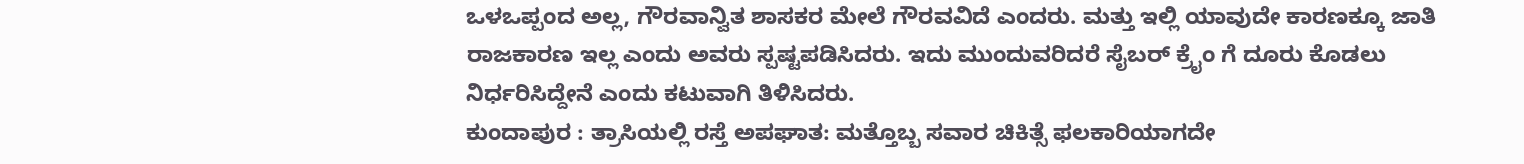ಒಳಒಪ್ಪಂದ ಅಲ್ಲ, ಗೌರವಾನ್ವಿತ ಶಾಸಕರ ಮೇಲೆ ಗೌರವವಿದೆ ಎಂದರು. ಮತ್ತು ಇಲ್ಲಿ ಯಾವುದೇ ಕಾರಣಕ್ಕೂ ಜಾತಿ ರಾಜಕಾರಣ ಇಲ್ಲ ಎಂದು ಅವರು ಸ್ಪಷ್ಟಪಡಿಸಿದರು. ಇದು ಮುಂದುವರಿದರೆ ಸೈಬರ್ ಕ್ರೈಂ ಗೆ ದೂರು ಕೊಡಲು ನಿರ್ಧರಿಸಿದ್ದೇನೆ ಎಂದು ಕಟುವಾಗಿ ತಿಳಿಸಿದರು.
ಕುಂದಾಪುರ : ತ್ರಾಸಿಯಲ್ಲಿ ರಸ್ತೆ ಅಪಘಾತ: ಮತ್ತೊಬ್ಬ ಸವಾರ ಚಿಕಿತ್ಸೆ ಫಲಕಾರಿಯಾಗದೇ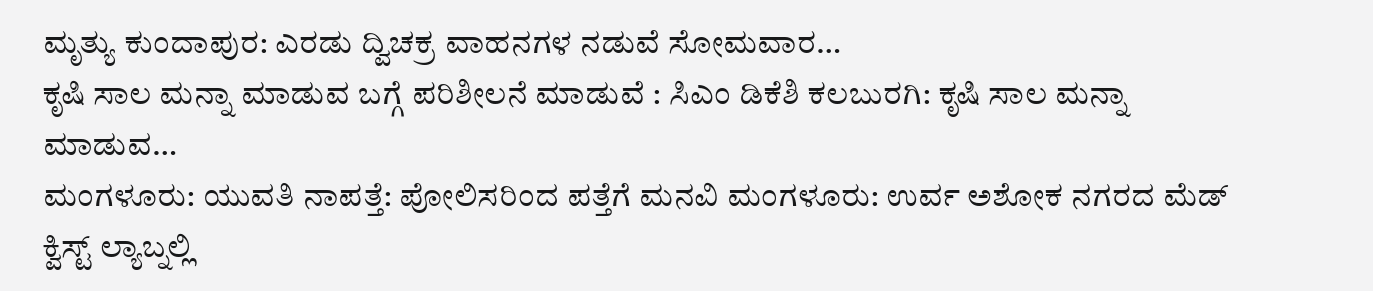ಮೃತ್ಯು ಕುಂದಾಪುರ: ಎರಡು ದ್ವಿಚಕ್ರ ವಾಹನಗಳ ನಡುವೆ ಸೋಮವಾರ…
ಕೃಷಿ ಸಾಲ ಮನ್ನಾ ಮಾಡುವ ಬಗ್ಗೆ ಪರಿಶೀಲನೆ ಮಾಡುವೆ : ಸಿಎಂ ಡಿಕೆಶಿ ಕಲಬುರಗಿ: ಕೃಷಿ ಸಾಲ ಮನ್ನಾ ಮಾಡುವ…
ಮಂಗಳೂರು: ಯುವತಿ ನಾಪತ್ತೆ: ಪೋಲಿಸರಿಂದ ಪತ್ತೆಗೆ ಮನವಿ ಮಂಗಳೂರು: ಉರ್ವ ಅಶೋಕ ನಗರದ ಮೆಡ್ ಕ್ವಿಸ್ಟ್ ಲ್ಯಾಬ್ನಲ್ಲಿ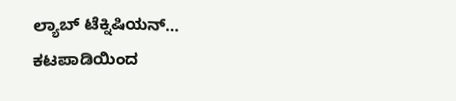ಲ್ಯಾಬ್ ಟೆಕ್ನಿಷಿಯನ್…
ಕಟಪಾಡಿಯಿಂದ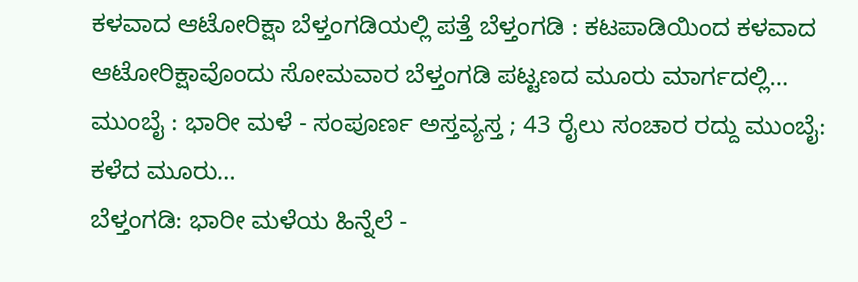ಕಳವಾದ ಆಟೋರಿಕ್ಷಾ ಬೆಳ್ತಂಗಡಿಯಲ್ಲಿ ಪತ್ತೆ ಬೆಳ್ತಂಗಡಿ : ಕಟಪಾಡಿಯಿಂದ ಕಳವಾದ ಆಟೋರಿಕ್ಷಾವೊಂದು ಸೋಮವಾರ ಬೆಳ್ತಂಗಡಿ ಪಟ್ಟಣದ ಮೂರು ಮಾರ್ಗದಲ್ಲಿ…
ಮುಂಬೈ : ಭಾರೀ ಮಳೆ - ಸಂಪೂರ್ಣ ಅಸ್ತವ್ಯಸ್ತ ; 43 ರೈಲು ಸಂಚಾರ ರದ್ದು ಮುಂಬೈ: ಕಳೆದ ಮೂರು…
ಬೆಳ್ತಂಗಡಿ: ಭಾರೀ ಮಳೆಯ ಹಿನ್ನೆಲೆ -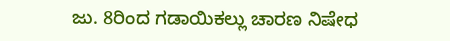ಜು. 8ರಿಂದ ಗಡಾಯಿಕಲ್ಲು ಚಾರಣ ನಿಷೇಧ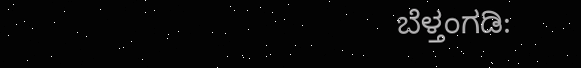ಬೆಳ್ತಂಗಡಿ: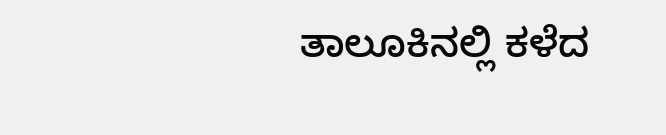ತಾಲೂಕಿನಲ್ಲಿ ಕಳೆದ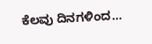ಕೆಲವು ದಿನಗಳಿಂದ…